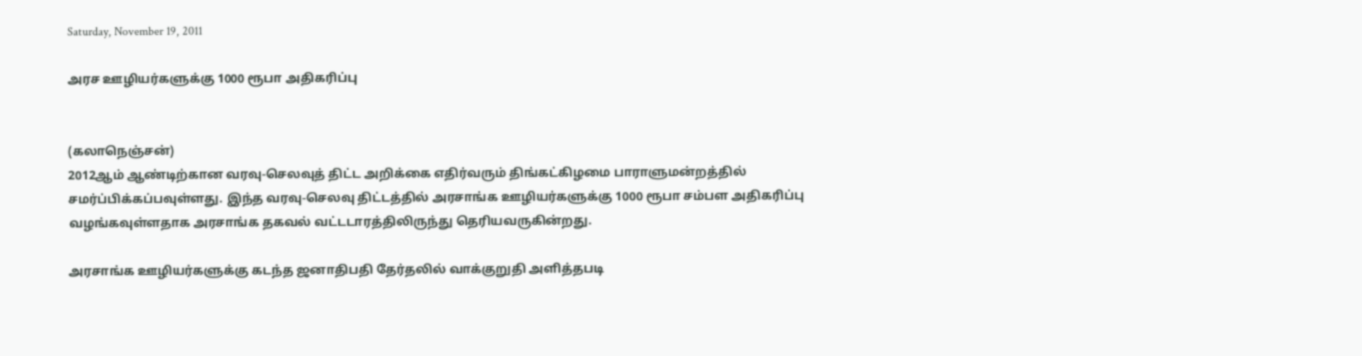Saturday, November 19, 2011

அரச ஊழியர்களுக்கு 1000 ரூபா அதிகரிப்பு


(கலாநெஞ்சன்)
2012ஆம் ஆண்டிற்கான வரவு-செலவுத் திட்ட அறிக்கை எதிர்வரும் திங்கட்கிழமை பாராளுமன்றத்தில் சமர்ப்பிக்கப்பவுள்ளது. இந்த வரவு-செலவு திட்டத்தில் அரசாங்க ஊழியர்களுக்கு 1000 ரூபா சம்பள அதிகரிப்பு வழங்கவுள்ளதாக அரசாங்க தகவல் வட்டடாரத்திலிருந்து தெரியவருகின்றது.

அரசாங்க ஊழியர்களுக்கு கடந்த ஜனாதிபதி தேர்தலில் வாக்குறுதி அளித்தபடி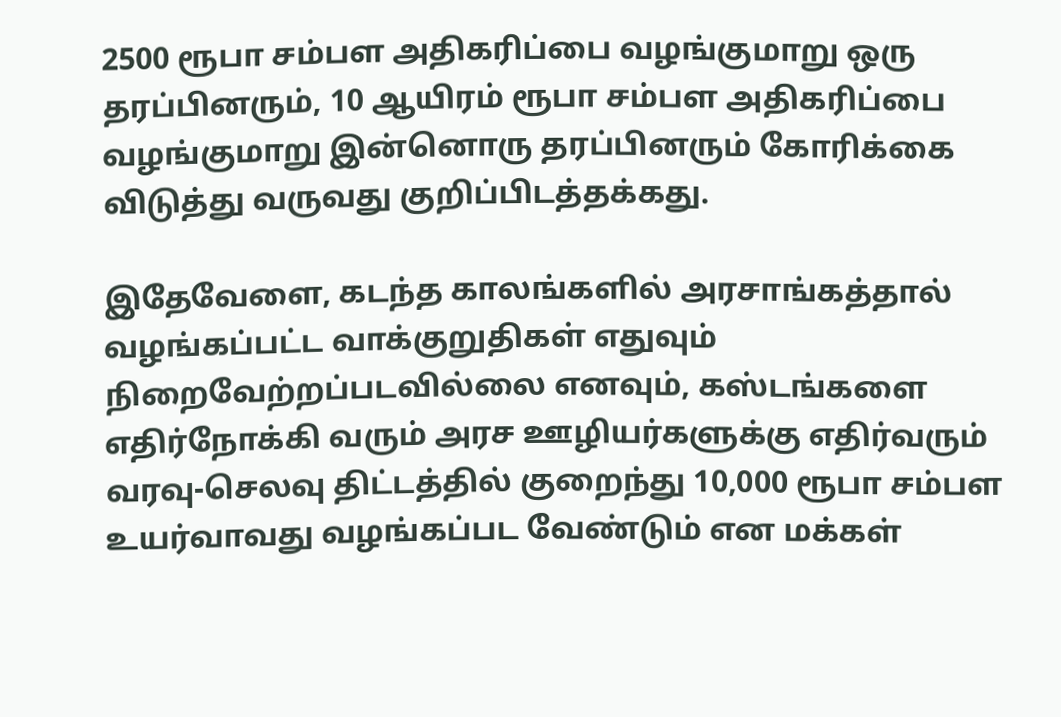2500 ரூபா சம்பள அதிகரிப்பை வழங்குமாறு ஒரு தரப்பினரும், 10 ஆயிரம் ரூபா சம்பள அதிகரிப்பை வழங்குமாறு இன்னொரு தரப்பினரும் கோரிக்கை விடுத்து வருவது குறிப்பிடத்தக்கது.

இதேவேளை, கடந்த காலங்களில் அரசாங்கத்தால் வழங்கப்பட்ட வாக்குறுதிகள் எதுவும் நிறைவேற்றப்படவில்லை எனவும், கஸ்டங்களை எதிர்நோக்கி வரும் அரச ஊழியர்களுக்கு எதிர்வரும் வரவு-செலவு திட்டத்தில் குறைந்து 10,000 ரூபா சம்பள உயர்வாவது வழங்கப்பட வேண்டும் என மக்கள்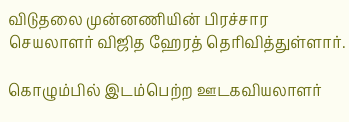விடுதலை முன்னணியின் பிரச்சார செயலாளர் விஜித ஹேரத் தெரிவித்துள்ளார்.

கொழும்பில் இடம்பெற்ற ஊடகவியலாளர்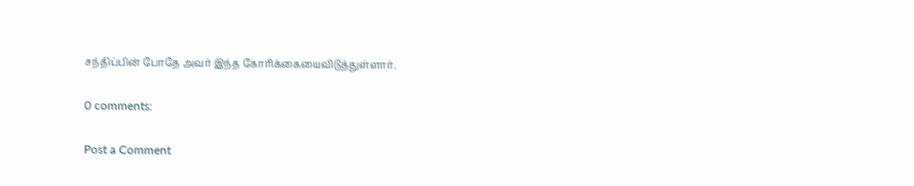சந்திப்பின் போதே அவர் இந்த கோரிக்கையைவிடுத்துள்ளார்.

0 comments:

Post a Comment